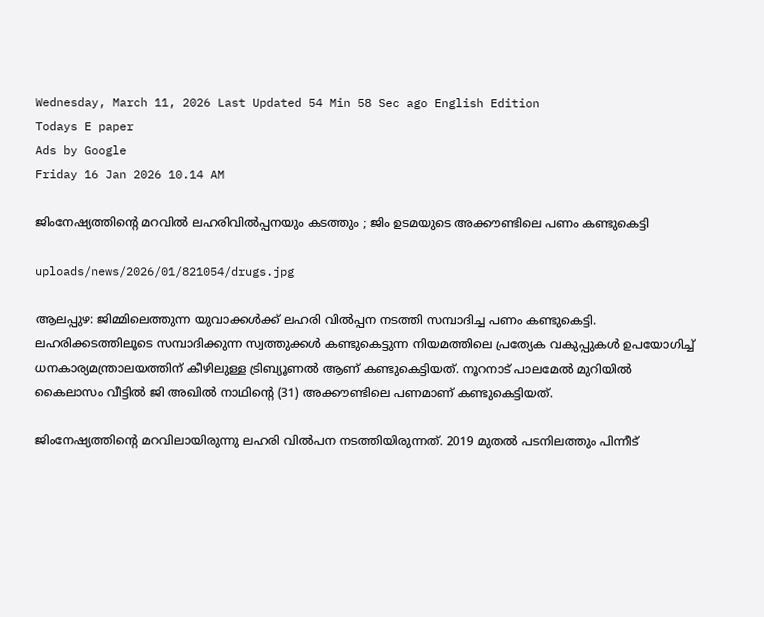Wednesday, March 11, 2026 Last Updated 54 Min 58 Sec ago English Edition
Todays E paper
Ads by Google
Friday 16 Jan 2026 10.14 AM

ജിംനേഷ്യത്തിന്റെ മറവില്‍ ലഹരിവില്‍പ്പനയും കടത്തും ; ജിം ഉടമയുടെ അക്കൗണ്ടിലെ പണം കണ്ടുകെട്ടി

uploads/news/2026/01/821054/drugs.jpg

ആലപ്പുഴ: ജിമ്മിലെത്തുന്ന യുവാക്കള്‍ക്ക് ലഹരി വില്‍പ്പന നടത്തി സമ്പാദിച്ച പണം കണ്ടുകെട്ടി. ലഹരിക്കടത്തിലൂടെ സമ്പാദിക്കുന്ന സ്വത്തുക്കള്‍ കണ്ടുകെട്ടുന്ന നിയമത്തിലെ പ്രത്യേക വകുപ്പുകള്‍ ഉപയോഗിച്ച് ധനകാര്യമന്ത്രാലയത്തിന് കീഴിലുള്ള ട്രിബ്യൂണല്‍ ആണ് കണ്ടുകെട്ടിയത്. നൂറനാട് പാലമേല്‍ മുറിയില്‍ കൈലാസം വീട്ടില്‍ ജി അഖില്‍ നാഥിന്റെ (31) അക്കൗണ്ടിലെ പണമാണ് കണ്ടുകെട്ടിയത്.

ജിംനേഷ്യത്തിന്റെ മറവിലായിരുന്നു ലഹരി വില്‍പന നടത്തിയിരുന്നത്. 2019 മുതല്‍ പടനിലത്തും പിന്നീട്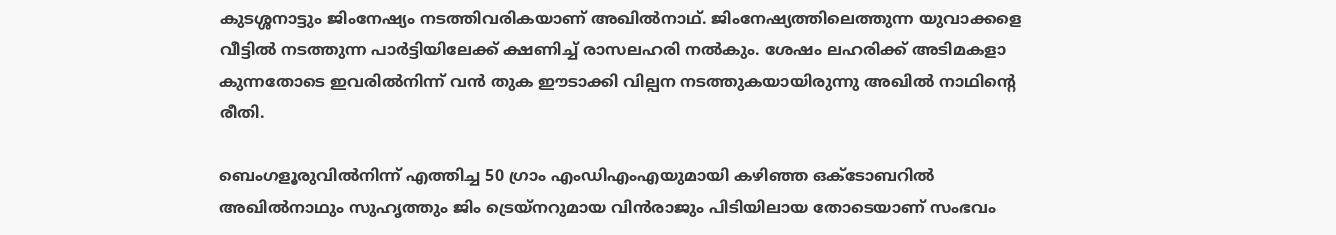കുടശ്ശനാട്ടും ജിംനേഷ്യം നടത്തിവരികയാണ് അഖില്‍നാഥ്. ജിംനേഷ്യത്തിലെത്തുന്ന യുവാക്കളെ വീട്ടില്‍ നടത്തുന്ന പാര്‍ട്ടിയിലേക്ക് ക്ഷണിച്ച് രാസലഹരി നല്‍കും. ശേഷം ലഹരിക്ക് അടിമകളാ കുന്നതോടെ ഇവരില്‍നിന്ന് വന്‍ തുക ഈടാക്കി വില്പന നടത്തുകയായിരുന്നു അഖില്‍ നാഥിന്റെ രീതി.

ബെംഗളൂരുവില്‍നിന്ന് എത്തിച്ച 50 ഗ്രാം എംഡിഎംഎയുമായി കഴിഞ്ഞ ഒക്ടോബറില്‍ അഖില്‍നാഥും സുഹൃത്തും ജിം ട്രെയ്നറുമായ വിന്‍രാജും പിടിയിലായ തോടെയാണ് സംഭവം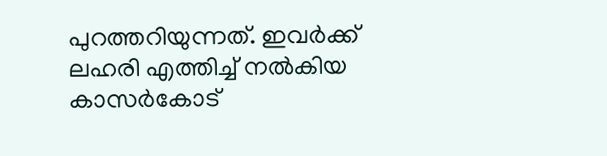പുറത്തറിയുന്നത്. ഇവര്‍ക്ക് ലഹരി എത്തിച്ച് നല്‍കിയ കാസര്‍കോട്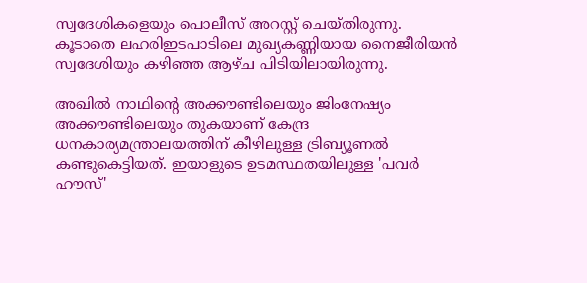സ്വദേശികളെയും പൊലീസ് അറസ്റ്റ് ചെയ്തിരുന്നു. കൂടാതെ ലഹരിഇടപാടിലെ മുഖ്യകണ്ണിയായ നൈജീരിയന്‍ സ്വദേശിയും കഴിഞ്ഞ ആഴ്ച പിടിയിലായിരുന്നു.

അഖില്‍ നാഥിന്റെ അക്കൗണ്ടിലെയും ജിംനേഷ്യം അക്കൗണ്ടിലെയും തുകയാണ് കേന്ദ്ര ധനകാര്യമന്ത്രാലയത്തിന് കീഴിലുള്ള ട്രിബ്യൂണല്‍ കണ്ടുകെട്ടിയത്. ഇയാളുടെ ഉടമസ്ഥതയിലുള്ള 'പവര്‍ ഹൗസ്'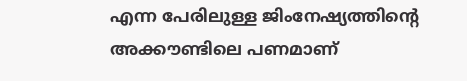എന്ന പേരിലുള്ള ജിംനേഷ്യത്തിന്റെ അക്കൗണ്ടിലെ പണമാണ്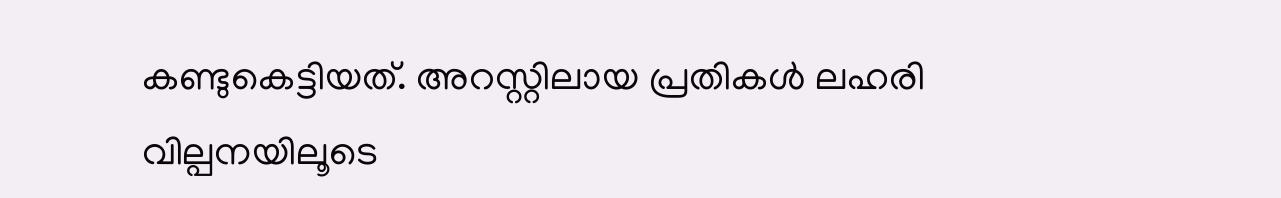കണ്ടുകെട്ടിയത്. അറസ്റ്റിലായ പ്രതികള്‍ ലഹരി വില്പനയിലൂടെ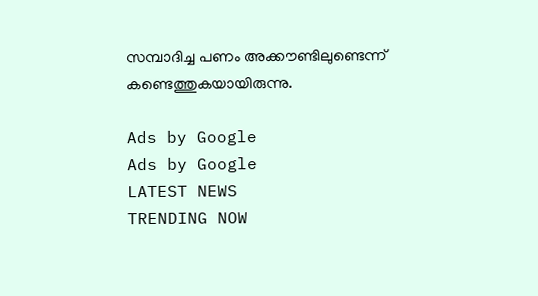സമ്പാദിച്ച പണം അക്കൗണ്ടിലുണ്ടെന്ന് കണ്ടെത്തുകയായിരുന്നു.

Ads by Google
Ads by Google
LATEST NEWS
TRENDING NOW